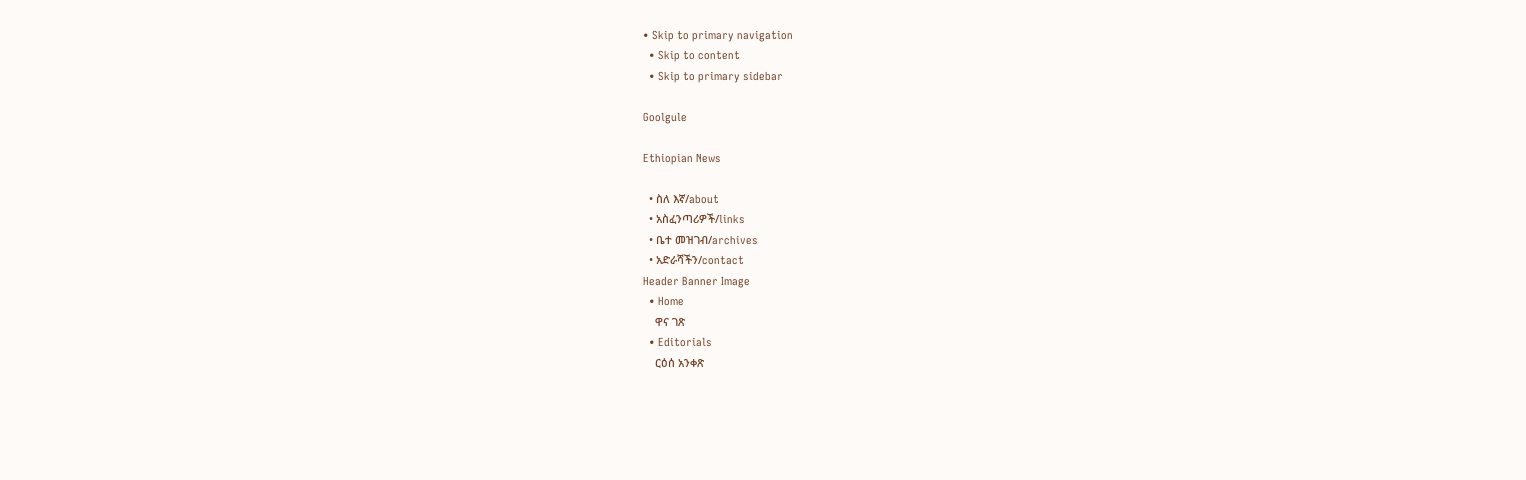• Skip to primary navigation
  • Skip to content
  • Skip to primary sidebar

Goolgule

Ethiopian News

  • ስለ እኛ/about
  • አስፈንጣሪዎች/links
  • ቤተ መዝገብ/archives
  • አድራሻችን/contact
Header Banner Image
  • Home
    ዋና ገጽ
  • Editorials
    ርዕሰ አንቀጽ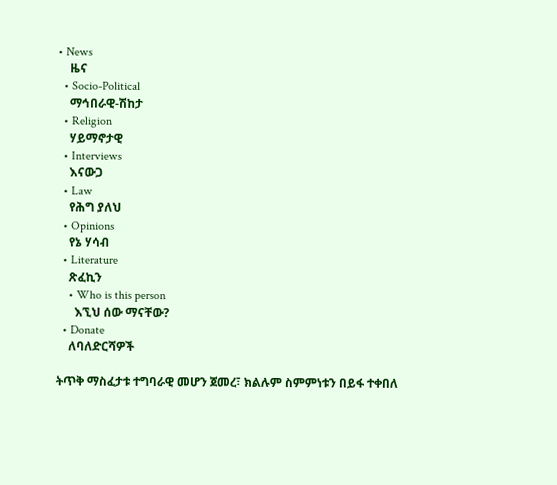• News
    ዜና
  • Socio-Political
    ማኅበራዊ-ሽከታ
  • Religion
    ሃይማኖታዊ
  • Interviews
    እናውጋ
  • Law
    የሕግ ያለህ
  • Opinions
    የኔ ሃሳብ
  • Literature
    ጽፈኪን
    • Who is this person
      እኚህ ሰው ማናቸው?
  • Donate
    ለባለድርሻዎች

ትጥቅ ማስፈታቱ ተግባራዊ መሆን ጀመረ፣ ክልሉም ስምምነቱን በይፋ ተቀበለ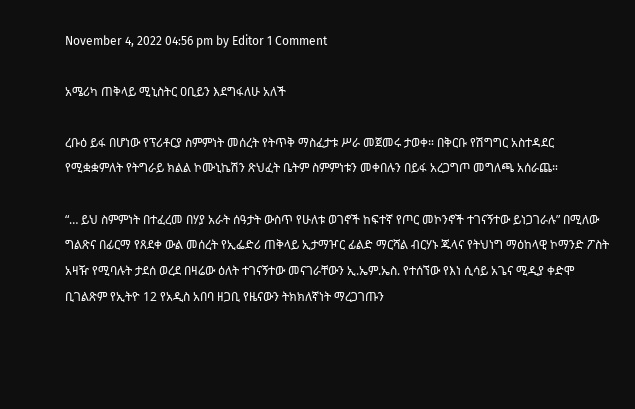November 4, 2022 04:56 pm by Editor 1 Comment

አሜሪካ ጠቅላይ ሚኒስትር ዐቢይን እደግፋለሁ አለች

ረቡዕ ይፋ በሆነው የፕሪቶርያ ስምምነት መሰረት የትጥቅ ማስፈታቱ ሥራ መጀመሩ ታወቀ። በቅርቡ የሽግግር አስተዳደር የሚቋቋምለት የትግራይ ክልል ኮሙኒኬሽን ጽህፈት ቤትም ስምምነቱን መቀበሉን በይፋ አረጋግጦ መግለጫ አሰራጨ።

“… ይህ ስምምነት በተፈረመ በሃያ አራት ሰዓታት ውስጥ የሁለቱ ወገኖች ከፍተኛ የጦር መኮንኖች ተገናኝተው ይነጋገራሉ” በሚለው ግልጽና በፊርማ የጸደቀ ውል መሰረት የኢፌድሪ ጠቅላይ ኢታማዦር ፊልድ ማርሻል ብርሃኑ ጁላና የትህነግ ማዕከላዊ ኮማንድ ፖስት አዛዥ የሚባሉት ታደሰ ወረደ በዛሬው ዕለት ተገናኝተው መናገራቸውን ኢ.ኤም.ኤስ. የተሰኘው የእነ ሲሳይ አጌና ሚዲያ ቀድሞ ቢገልጽም የኢትዮ 12 የአዲስ አበባ ዘጋቢ የዜናውን ትክክለኛነት ማረጋገጡን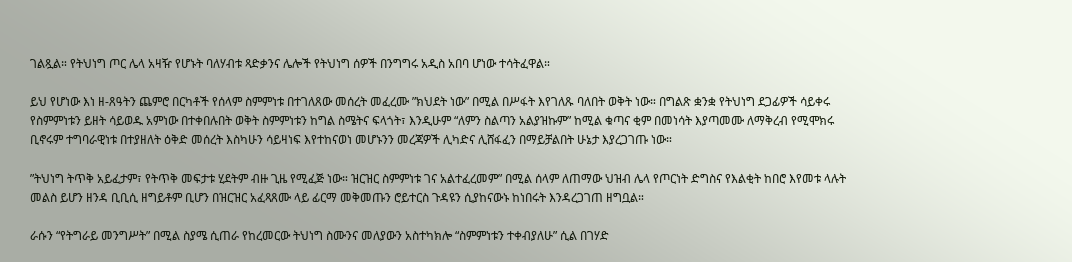ገልጿል። የትህነግ ጦር ሌላ አዛዥ የሆኑት ባለሃብቱ ጻድቃንና ሌሎች የትህነግ ሰዎች በንግግሩ አዲስ አበባ ሆነው ተሳትፈዋል።

ይህ የሆነው እነ ዘ-ጸዓትን ጨምሮ በርካቶች የሰላም ስምምነቱ በተገለጸው መሰረት መፈረሙ ”ክህደት ነው” በሚል በሥፋት እየገለጹ ባለበት ወቅት ነው። በግልጽ ቋንቋ የትህነግ ደጋፊዎች ሳይቀሩ የስምምነቱን ይዘት ሳይወዱ አምነው በተቀበሉበት ወቅት ስምምነቱን ከግል ስሜትና ፍላጎት፣ እንዲሁም “ለምን ስልጣን አልያዝኩም” ከሚል ቁጣና ቂም በመነሳት እያጣመሙ ለማቅረብ የሚሞክሩ ቢኖሩም ተግባራዊነቱ በተያዘለት ዕቅድ መሰረት እስካሁን ሳይዛነፍ እየተከናወነ መሆኑንን መረጃዎች ሊካድና ሊሸፋፈን በማይቻልበት ሁኔታ እያረጋገጡ ነው።

”ትህነግ ትጥቅ አይፈታም፣ የትጥቅ መፍታቱ ሂደትም ብዙ ጊዜ የሚፈጅ ነው። ዝርዝር ስምምነቱ ገና አልተፈረመም” በሚል ሰላም ለጠማው ህዝብ ሌላ የጦርነት ድግስና የእልቂት ከበሮ እየመቱ ላሉት መልስ ይሆን ዘንዳ ቢቢሲ ዘግይቶም ቢሆን በዝርዝር አፈጻጸሙ ላይ ፊርማ መቅመጡን ሮይተርስ ጉዳዩን ሲያከናውኑ ከነበሩት እንዳረጋገጠ ዘግቧል።

ራሱን “የትግራይ መንግሥት” በሚል ስያሜ ሲጠራ የከረመርው ትህነግ ስሙንና መለያውን አስተካክሎ “ስምምነቱን ተቀብያለሁ” ሲል በገሃድ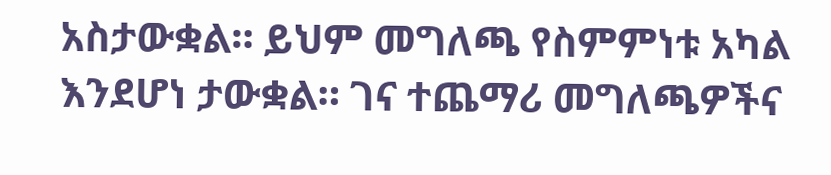አስታውቋል። ይህም መግለጫ የስምምነቱ አካል እንደሆነ ታውቋል። ገና ተጨማሪ መግለጫዎችና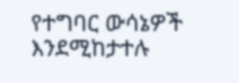የተግባር ውሳኔዎች እንደሚከታተሉ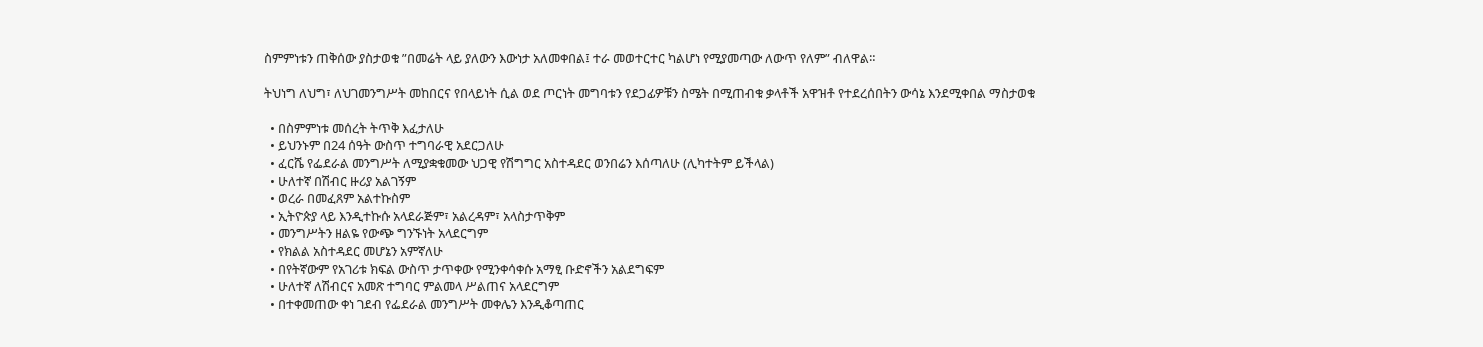ስምምነቱን ጠቅሰው ያስታወቁ ”በመሬት ላይ ያለውን እውነታ አለመቀበል፤ ተራ መወተርተር ካልሆነ የሚያመጣው ለውጥ የለም” ብለዋል።

ትህነግ ለህግ፣ ለህገመንግሥት መከበርና የበላይነት ሲል ወደ ጦርነት መግባቱን የደጋፊዎቹን ስሜት በሚጠብቁ ቃላቶች አዋዝቶ የተደረሰበትን ውሳኔ እንደሚቀበል ማስታወቁ

  • በስምምነቱ መሰረት ትጥቅ እፈታለሁ
  • ይህንኑም በ24 ሰዓት ውስጥ ተግባራዊ አደርጋለሁ
  • ፈርሼ የፌደራል መንግሥት ለሚያቋቁመው ህጋዊ የሽግግር አስተዳደር ወንበሬን እሰጣለሁ (ሊካተትም ይችላል)
  • ሁለተኛ በሽብር ዙሪያ አልገኝም
  • ወረራ በመፈጸም አልተኩስም
  • ኢትዮጵያ ላይ እንዲተኩሱ አላደራጅም፣ አልረዳም፣ አላስታጥቅም
  • መንግሥትን ዘልዬ የውጭ ግንኙነት አላደርግም
  • የክልል አስተዳደር መሆኔን አምኛለሁ
  • በየትኛውም የአገሪቱ ክፍል ውስጥ ታጥቀው የሚንቀሳቀሱ አማፂ ቡድኖችን አልደግፍም
  • ሁለተኛ ለሽብርና አመጽ ተግባር ምልመላ ሥልጠና አላደርግም
  • በተቀመጠው ቀነ ገደብ የፌደራል መንግሥት መቀሌን እንዲቆጣጠር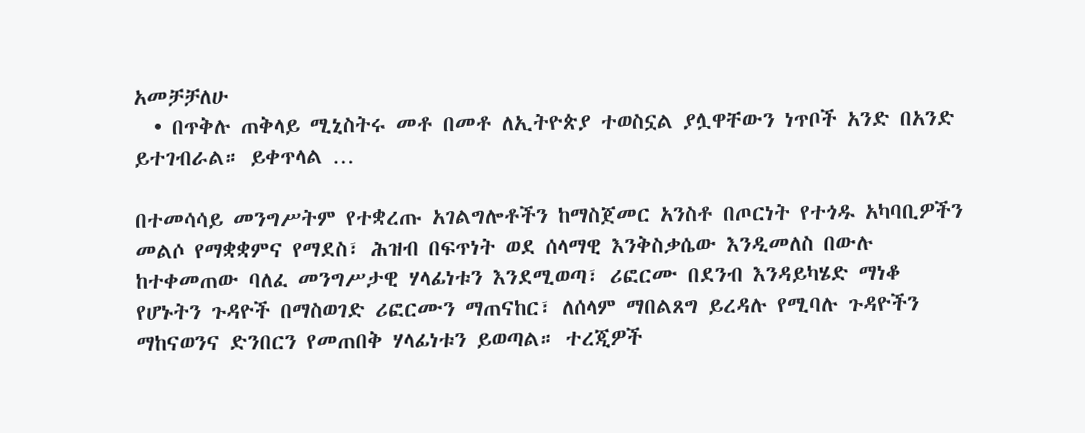አመቻቻለሁ
  • በጥቅሉ ጠቅላይ ሚኒስትሩ መቶ በመቶ ለኢትዮጵያ ተወስኗል ያሏዋቸውን ነጥቦች አንድ በአንድ ይተገብራል። ይቀጥላል …

በተመሳሳይ መንግሥትም የተቋረጡ አገልግሎቶችን ከማስጀመር አንስቶ በጦርነት የተጎዱ አካባቢዎችን መልሶ የማቋቋምና የማደስ፣ ሕዝብ በፍጥነት ወደ ሰላማዊ እንቅስቃሴው እንዲመለስ በውሉ ከተቀመጠው ባለፈ መንግሥታዊ ሃላፊነቱን እንደሚወጣ፣ ሪፎርሙ በደንብ እንዳይካሄድ ማነቆ የሆኑትን ጉዳዮች በማስወገድ ሪፎርሙን ማጠናከር፣ ለሰላም ማበልጸግ ይረዳሉ የሚባሉ ጉዳዮችን ማከናወንና ድንበርን የመጠበቅ ሃላፊነቱን ይወጣል። ተረጂዎች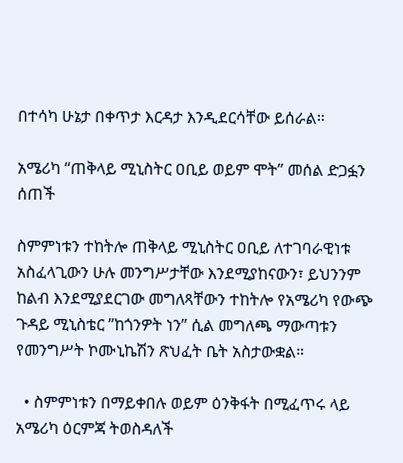በተሳካ ሁኔታ በቀጥታ እርዳታ እንዲደርሳቸው ይሰራል።

አሜሪካ “ጠቅላይ ሚኒስትር ዐቢይ ወይም ሞት” መሰል ድጋፏን ሰጠች

ስምምነቱን ተከትሎ ጠቅላይ ሚኒስትር ዐቢይ ለተገባራዊነቱ አስፈላጊውን ሁሉ መንግሥታቸው እንደሚያከናውን፣ ይህንንም ከልብ እንደሚያደርገው መግለጻቸውን ተከትሎ የአሜሪካ የውጭ ጉዳይ ሚኒስቴር ”ከጎንዎት ነን” ሲል መግለጫ ማውጣቱን የመንግሥት ኮሙኒኬሽን ጽህፈት ቤት አስታውቋል።

  • ስምምነቱን በማይቀበሉ ወይም ዕንቅፋት በሚፈጥሩ ላይ አሜሪካ ዕርምጃ ትወስዳለች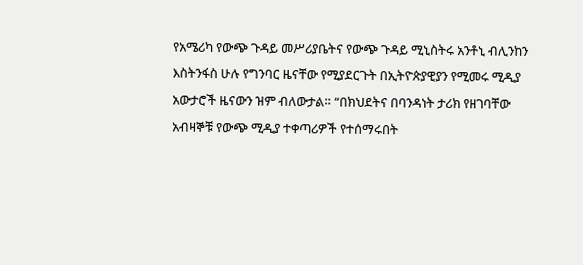የአሜሪካ የውጭ ጉዳይ መሥሪያቤትና የውጭ ጉዳይ ሚኒስትሩ አንቶኒ ብሊንከን እስትንፋስ ሁሉ የግንባር ዜናቸው የሚያደርጉት በኢትዮጵያዊያን የሚመሩ ሚዲያ አውታሮች ዜናውን ዝም ብለውታል። “በክህደትና በባንዳነት ታሪክ የዘገባቸው አብዛኞቹ የውጭ ሚዲያ ተቀጣሪዎች የተሰማሩበት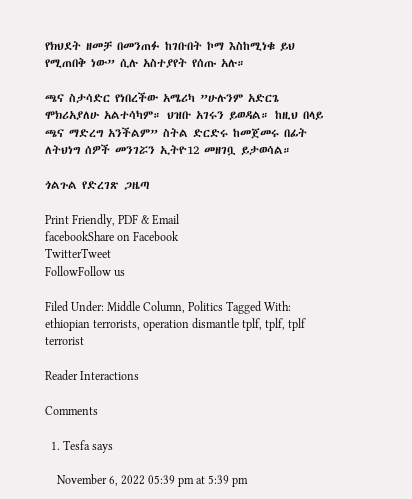የክህደት ዘመቻ በመንጠፉ ከገቡበት ኮማ እስከሚነቁ ይህ የሚጠበቅ ነው” ሲሉ አስተያየት የሰጡ አሉ።

ጫና ስታሳድር የነበረችው አሜሪካ ”ሁሉንም አድርጌ ሞክሪአያለሁ አልተሳካም። ህዝቡ አገሩን ይወዳል። ከዚህ በላይ ጫና ማድረግ አንችልም” ስትል ድርድሩ ከመጀመሩ በፊት ለትህነግ ሰዎች መንገሯን ኢትዮ12 መዘገቧ ይታወሳል።

ጎልጉል የድረገጽ ጋዜጣ

Print Friendly, PDF & Email
facebookShare on Facebook
TwitterTweet
FollowFollow us

Filed Under: Middle Column, Politics Tagged With: ethiopian terrorists, operation dismantle tplf, tplf, tplf terrorist

Reader Interactions

Comments

  1. Tesfa says

    November 6, 2022 05:39 pm at 5:39 pm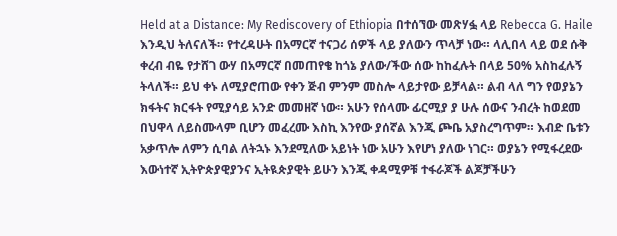Held at a Distance: My Rediscovery of Ethiopia በተሰኘው መጽሃፏ ላይ Rebecca G. Haile እንዲህ ትለናለች። የተረዳሁት በአማርኛ ተናጋሪ ሰዎች ላይ ያለውን ጥላቻ ነው። ላሊበላ ላይ ወደ ሱቅ ቀረብ ብዬ የታሸገ ውሃ በአማርኛ በመጠየቄ ከጎኔ ያለው/ችው ሰው ከከፈሉት በላይ 50% አስከፈሉኝ ትላለች። ይህ ቀኑ ለሚያሮጠው የቀን ጅብ ምንም መስሎ ላይታየው ይቻላል። ልብ ላለ ግን የወያኔን ክፋትና ክርፋት የሚያሳይ አንድ መመዘኛ ነው። አሁን የሰላሙ ፊርሚያ ያ ሁሉ ሰውና ንብረት ከወደመ በህዋላ ለይስሙላም ቢሆን መፈረሙ እስኪ እንየው ያሰኛል እንጂ ጮቤ አያስረግጥም። እብድ ቤቱን አቃጥሎ ለምን ሲባል ለትኋኑ እንደሚለው አይነት ነው አሁን እየሆነ ያለው ነገር። ወያኔን የሚፋረደው እውነተኛ ኢትዮጵያዊያንና ኢትዪጵያዊት ይሁን እንጂ ቀዳሚዎቹ ተፋራጆች ልጆቻችሁን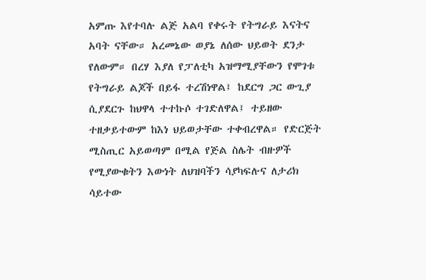አምጡ እየተባሉ ልጅ አልባ የቀሩት የትግራይ እናትና አባት ናቸው። አረመኔው ወያኔ ለሰው ህይወት ደንታ የለውም። በረሃ እያለ የፓለቲካ አዝማሚያቸውን የሞገቱ የትግራይ ልጆች በይፋ ተረሽነዋል፤ ከደርግ ጋር ውጊያ ሲያደርጉ ከህዋላ ተተኩሶ ተገድለዋል፤ ተይዘው ተዘቃይተውም ከእነ ህይወታቸው ተቀብረዋል። የድርጅት ሚስጢር አይወጣም በሚል የጅል ስሌት ብዙዎች የሚያውቁትን እውነት ለህዝባችን ሳያካፍሉና ለታሪክ ሳይተው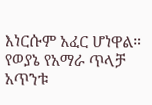እነርሱም አፈር ሆነዋል። የወያኔ የአማራ ጥላቻ አጥንቱ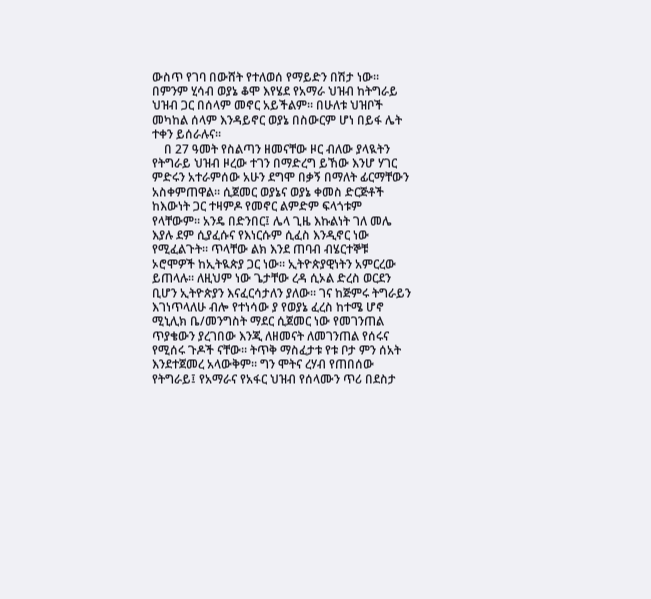ውስጥ የገባ በውሸት የተለወሰ የማይድን በሽታ ነው። በምንም ሂሳብ ወያኔ ቆሞ እየሄደ የአማራ ህዝብ ከትግራይ ህዝብ ጋር በሰላም መኖር አይችልም። በሁለቱ ህዝቦች መካከል ሰላም እንዳይኖር ወያኔ በስውርም ሆነ በይፋ ሌት ተቀን ይሰራሉና።
    በ 27 ዓመት የስልጣን ዘመናቸው ዞር ብለው ያላዪትን የትግራይ ህዝብ ዞረው ተገን በማድረግ ይኸው እንሆ ሃገር ምድሩን አተራምሰው አሁን ደግሞ በቃኝ በማለት ፊርማቸውን አስቀምጠዋል። ሲጀመር ወያኔና ወያኔ ቀመስ ድርጅቶች ከእውነት ጋር ተዛምዶ የመኖር ልምድም ፍላጎቱም የላቸውም። አንዴ በድንበር፤ ሌላ ጊዜ እኩልነት ገለ መሌ እያሉ ደም ሲያፈሱና የእነርሱም ሲፈስ እንዲኖር ነው የሚፈልጉት። ጥላቸው ልክ እንደ ጠባብ ብሄርተኞቹ ኦሮሞዎች ከኢትዪጵያ ጋር ነው። ኢትዮጵያዊነትን አምርረው ይጠላሉ። ለዚህም ነው ጌታቸው ረዳ ሲኦል ድረስ ወርደን ቢሆን ኢትዮጵያን እናፈርሳታለን ያለው። ገና ከጅምሩ ትግራይን እገነጥላለሁ ብሎ የተነሳው ያ የወያኔ ፈረስ ከተሜ ሆኖ ሚኒሊክ ቤ/መንግስት ማደር ሲጀመር ነው የመገንጠል ጥያቄውን ያረገበው እንጂ ለዘመናት ለመገንጠል የሰሩና የሚሰሩ ጉዶች ናቸው። ትጥቅ ማስፈታቱ የቱ ቦታ ምን ሰአት እንደተጀመረ አላውቅም። ግን ሞትና ረሃብ የጠበሰው የትግራይ፤ የአማራና የአፋር ህዝብ የሰላሙን ጥሪ በደስታ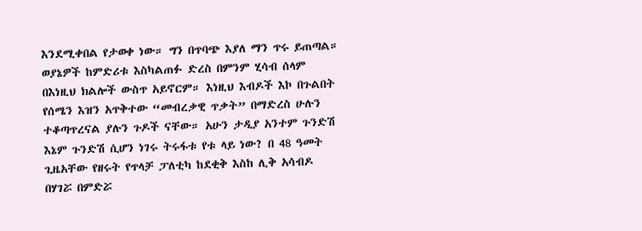እንደሚቀበል የታወቀ ነው። ግን በጥባጭ እያለ ማን ጥሩ ይጠጣል። ወያኔዎች ከምድሪቱ እስካልጠፉ ድረስ በምንም ሂሳብ ሰላም በእነዚህ ክልሎች ውስጥ አይኖርም። እነዚህ እብዶች እኮ በጉልበት የሰሜን እዝን አጥቅተው “መብረቃዊ ጥቃት” በማድረስ ሁሉን ተቆጣጥረናል ያሉን ጉዶች ናቸው። አሁን ታዲያ አንተም ጉንድሽ እኔም ጉንድሽ ሲሆን ነገሩ ትሩፋቱ የቱ ላይ ነው? በ 48 ዓመት ጊዜአቸው የዘሩት የጥላቻ ፓለቲካ ከደቂቅ እስከ ሊቅ አሳብዶ በሃገሯ በምድሯ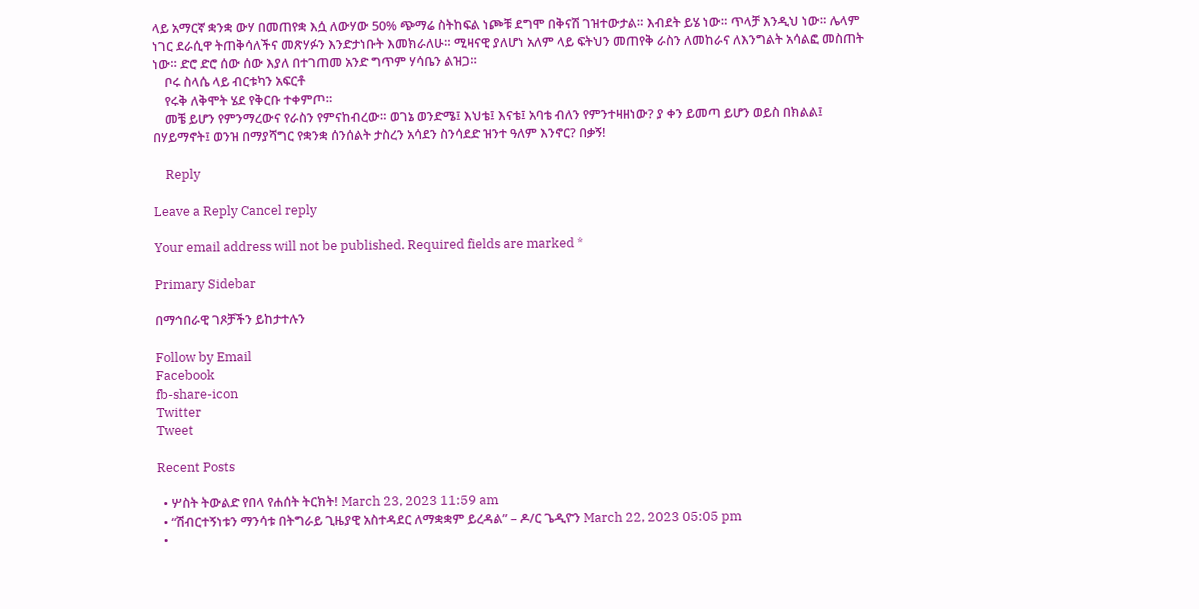ላይ አማርኛ ቋንቋ ውሃ በመጠየቋ እሷ ለውሃው 50% ጭማሬ ስትከፍል ነጮቹ ደግሞ በቅናሽ ገዝተውታል። እብደት ይሄ ነው። ጥላቻ እንዲህ ነው። ሌላም ነገር ደራሲዋ ትጠቅሳለችና መጽሃፉን እንድታነቡት እመክራለሁ። ሚዛናዊ ያለሆነ አለም ላይ ፍትህን መጠየቅ ራስን ለመከራና ለእንግልት አሳልፎ መስጠት ነው። ድሮ ድሮ ሰው ሰው እያለ በተገጠመ አንድ ግጥም ሃሳቤን ልዝጋ።
    ቦሩ ስላሴ ላይ ብርቱካን አፍርቶ
    የሩቅ ለቅሞት ሄደ የቅርቡ ተቀምጦ።
    መቼ ይሆን የምንማረውና የራስን የምናከብረው። ወገኔ ወንድሜ፤ እህቴ፤ እናቴ፤ አባቴ ብለን የምንተዛዘነው? ያ ቀን ይመጣ ይሆን ወይስ በክልል፤ በሃይማኖት፤ ወንዝ በማያሻግር የቋንቋ ሰንሰልት ታስረን አሳደን ስንሳደድ ዝንተ ዓለም እንኖር? በቃኝ!

    Reply

Leave a Reply Cancel reply

Your email address will not be published. Required fields are marked *

Primary Sidebar

በማኅበራዊ ገጾቻችን ይከታተሉን

Follow by Email
Facebook
fb-share-icon
Twitter
Tweet

Recent Posts

  • ሦስት ትውልድ የበላ የሐሰት ትርክት! March 23, 2023 11:59 am
  • “ሽብርተኝነቱን ማንሳቱ በትግራይ ጊዜያዊ አስተዳደር ለማቋቋም ይረዳል” – ዶ/ር ጌዲዮን March 22, 2023 05:05 pm
  •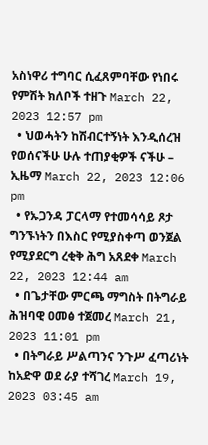አስነዋሪ ተግባር ሲፈጸምባቸው የነበሩ የምሽት ክለቦች ተዘጉ March 22, 2023 12:57 pm
  • ህወሓትን ከሽብርተኝነት እንዲሰረዝ የወሰናችሁ ሁሉ ተጠያቂዎች ናችሁ – ኢዜማ March 22, 2023 12:06 pm
  • የኡጋንዳ ፓርላማ የተመሳሳይ ጾታ ግንኙነትን በእስር የሚያስቀጣ ወንጀል የሚያደርግ ረቂቅ ሕግ አጸደቀ March 22, 2023 12:44 am
  • በጌታቸው ምርጫ ማግስት በትግራይ ሕዝባዊ ዐመፅ ተጀመረ March 21, 2023 11:01 pm
  • በትግራይ ሥልጣንና ንጉሥ ፈጣሪነት ከአድዋ ወደ ራያ ተሻገረ March 19, 2023 03:45 am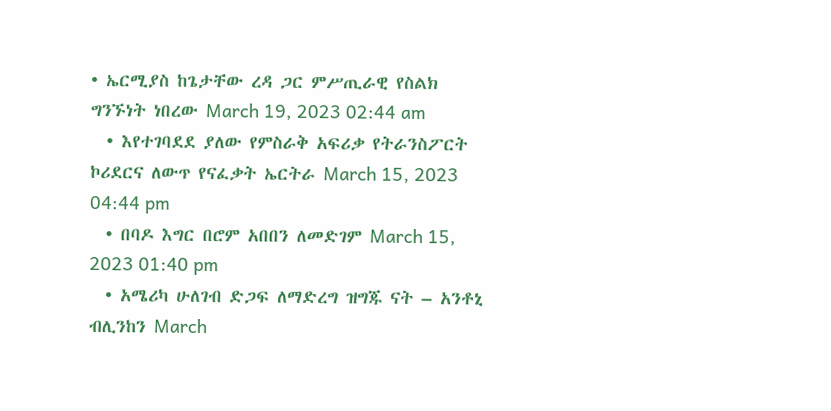• ኤርሚያስ ከጌታቸው ረዳ ጋር ምሥጢራዊ የስልክ ግንኙነት ነበረው March 19, 2023 02:44 am
  • እየተገባደደ ያለው የምስራቅ አፍሪቃ የትራንስፖርት ኮሪደርና ለውጥ የናፈቃት ኤርትራ March 15, 2023 04:44 pm
  • በባዶ እግር በሮም አበበን ለመድገም March 15, 2023 01:40 pm
  • አሜሪካ ሁለገብ ድጋፍ ለማድረግ ዝግጁ ናት – አንቶኒ ብሊንከን March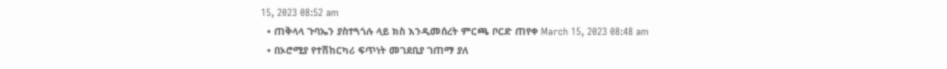15, 2023 08:52 am
  • ጠቅላላ ጉባኤን ያስተጓጎሉ ላይ ክስ እንዲመሰረት ምርጫ ቦርድ ጠየቀ March 15, 2023 08:48 am
  • በኦሮሚያ የተሽከርካሪ ፍጥነት መገደቢያ ገጠማ ያለ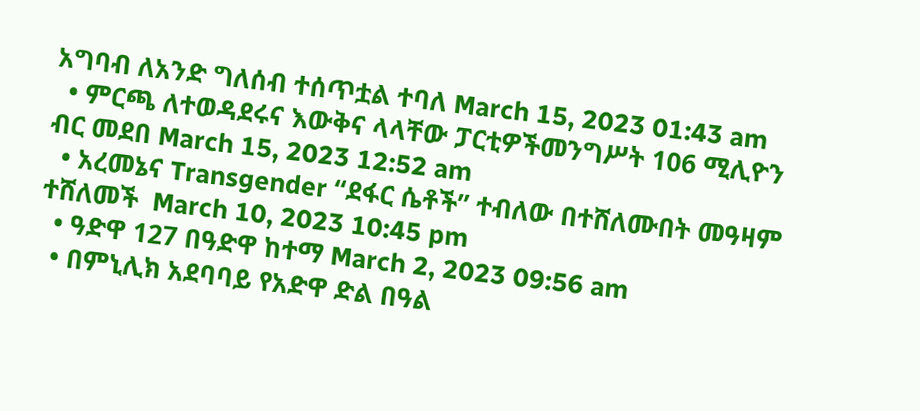አግባብ ለአንድ ግለሰብ ተሰጥቷል ተባለ March 15, 2023 01:43 am
  • ምርጫ ለተወዳደሩና እውቅና ላላቸው ፓርቲዎችመንግሥት 106 ሚሊዮን ብር መደበ March 15, 2023 12:52 am
  • አረመኔና Transgender “ደፋር ሴቶች” ተብለው በተሸለሙበት መዓዛም ተሸለመች  March 10, 2023 10:45 pm
  • ዓድዋ 127 በዓድዋ ከተማ March 2, 2023 09:56 am
  • በምኒሊክ አደባባይ የአድዋ ድል በዓል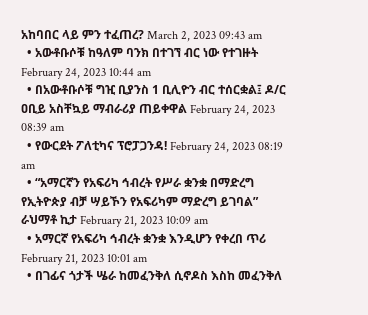አከባበር ላይ ምን ተፈጠረ? March 2, 2023 09:43 am
  • አውቶቡሶቹ ከዓለም ባንክ በተገኘ ብር ነው የተገዙት February 24, 2023 10:44 am
  • በአውቶቡሶቹ ግዢ ቢያንስ 1 ቢሊዮን ብር ተሰርቋል፤ ዶ/ር ዐቢይ አስቸኳይ ማብራሪያ ጠይቀዋል February 24, 2023 08:39 am
  • የውርደት ፖለቲካና ፕሮፓጋንዳ! February 24, 2023 08:19 am
  • “አማርኛን የአፍሪካ ኅብረት የሥራ ቋንቋ በማድረግ የኢትዮጵያ ብቻ ሣይኾን የአፍሪካም ማድረግ ይገባል” ራህማቶ ኪታ February 21, 2023 10:09 am
  • አማርኛ የአፍሪካ ኅብረት ቋንቋ እንዲሆን የቀረበ ጥሪ February 21, 2023 10:01 am
  • በገፊና ጎታች ሤራ ከመፈንቅለ ሲኖዶስ እስከ መፈንቅለ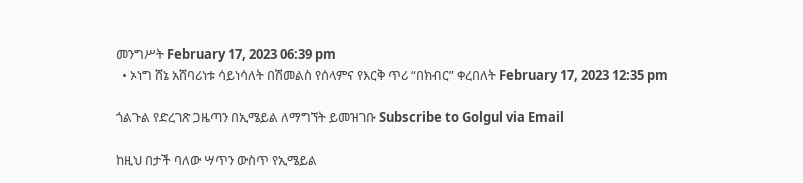መንግሥት February 17, 2023 06:39 pm
  • ኦነግ ሸኔ አሸባሪነቱ ሳይነሳለት በሽመልስ የሰላምና የእርቅ ጥሪ “በክብር” ቀረበለት February 17, 2023 12:35 pm

ጎልጉል የድረገጽ ጋዜጣን በኢሜይል ለማግኘት ይመዝገቡ Subscribe to Golgul via Email

ከዚህ በታች ባለው ሣጥን ውስጥ የኢሜይል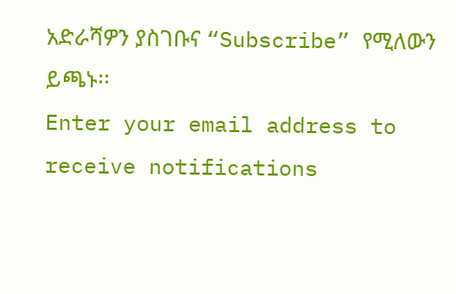አድራሻዎን ያስገቡና “Subscribe” የሚለውን ይጫኑ፡፡
Enter your email address to receive notifications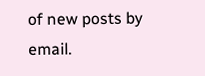of new posts by email.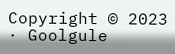Copyright © 2023 · Goolgule